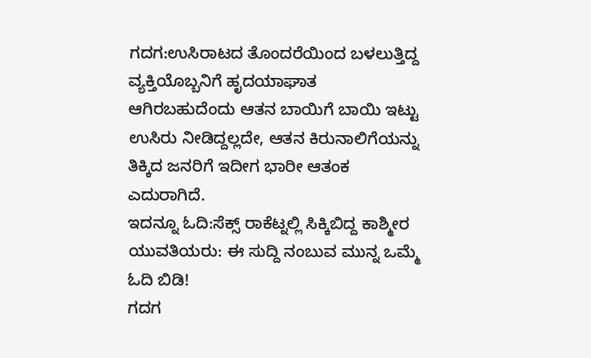ಗದಗ:ಉಸಿರಾಟದ ತೊಂದರೆಯಿಂದ ಬಳಲುತ್ತಿದ್ದ ವ್ಯಕ್ತಿಯೊಬ್ಬನಿಗೆ ಹೃದಯಾಘಾತ ಆಗಿರಬಹುದೆಂದು ಆತನ ಬಾಯಿಗೆ ಬಾಯಿ ಇಟ್ಟು ಉಸಿರು ನೀಡಿದ್ದಲ್ಲದೇ, ಆತನ ಕಿರುನಾಲಿಗೆಯನ್ನು ತಿಕ್ಕಿದ ಜನರಿಗೆ ಇದೀಗ ಭಾರೀ ಆತಂಕ ಎದುರಾಗಿದೆ.
ಇದನ್ನೂ ಓದಿ:ಸೆಕ್ಸ್ ರಾಕೆಟ್ನಲ್ಲಿ ಸಿಕ್ಕಿಬಿದ್ದ ಕಾಶ್ಮೀರ ಯುವತಿಯರು: ಈ ಸುದ್ದಿ ನಂಬುವ ಮುನ್ನ ಒಮ್ಮೆ ಓದಿ ಬಿಡಿ!
ಗದಗ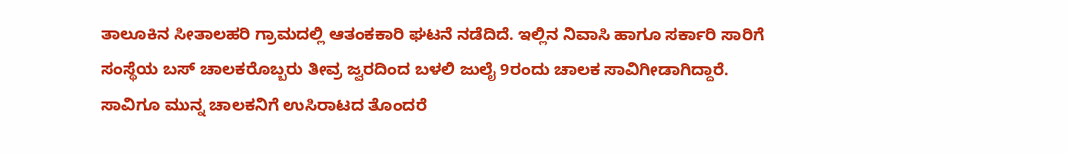ತಾಲೂಕಿನ ಸೀತಾಲಹರಿ ಗ್ರಾಮದಲ್ಲಿ ಆತಂಕಕಾರಿ ಘಟನೆ ನಡೆದಿದೆ. ಇಲ್ಲಿನ ನಿವಾಸಿ ಹಾಗೂ ಸರ್ಕಾರಿ ಸಾರಿಗೆ ಸಂಸ್ಥೆಯ ಬಸ್ ಚಾಲಕರೊಬ್ಬರು ತೀವ್ರ ಜ್ವರದಿಂದ ಬಳಲಿ ಜುಲೈ 9ರಂದು ಚಾಲಕ ಸಾವಿಗೀಡಾಗಿದ್ದಾರೆ. ಸಾವಿಗೂ ಮುನ್ನ ಚಾಲಕನಿಗೆ ಉಸಿರಾಟದ ತೊಂದರೆ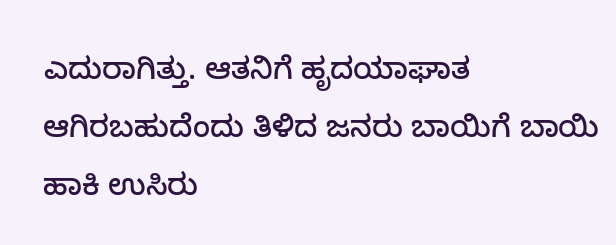ಎದುರಾಗಿತ್ತು. ಆತನಿಗೆ ಹೃದಯಾಘಾತ ಆಗಿರಬಹುದೆಂದು ತಿಳಿದ ಜನರು ಬಾಯಿಗೆ ಬಾಯಿ ಹಾಕಿ ಉಸಿರು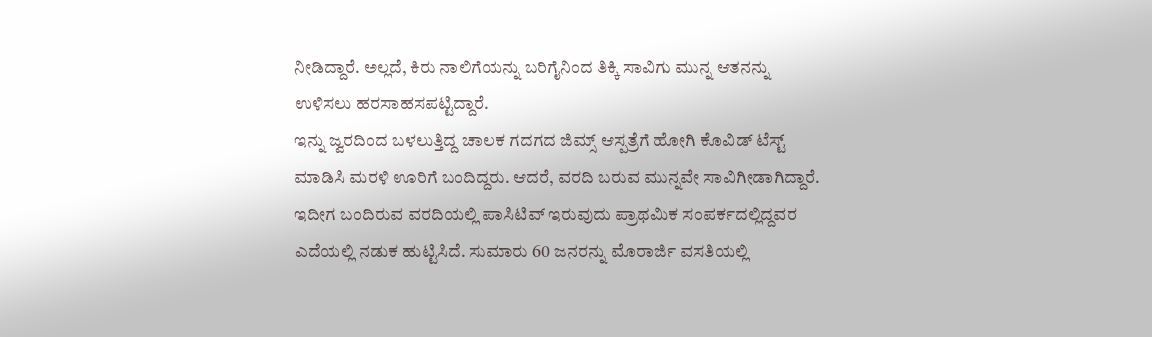ನೀಡಿದ್ದಾರೆ. ಅಲ್ಲದೆ, ಕಿರು ನಾಲಿಗೆಯನ್ನು ಬರಿಗೈನಿಂದ ತಿಕ್ಕಿ ಸಾವಿಗು ಮುನ್ನ ಆತನನ್ನು ಉಳಿಸಲು ಹರಸಾಹಸಪಟ್ಟಿದ್ದಾರೆ.
ಇನ್ನು ಜ್ವರದಿಂದ ಬಳಲುತ್ತಿದ್ದ ಚಾಲಕ ಗದಗದ ಜಿಮ್ಸ್ ಆಸ್ಪತ್ರೆಗೆ ಹೋಗಿ ಕೊವಿಡ್ ಟೆಸ್ಟ್ ಮಾಡಿಸಿ ಮರಳಿ ಊರಿಗೆ ಬಂದಿದ್ದರು. ಆದರೆ, ವರದಿ ಬರುವ ಮುನ್ನವೇ ಸಾವಿಗೀಡಾಗಿದ್ದಾರೆ. ಇದೀಗ ಬಂದಿರುವ ವರದಿಯಲ್ಲಿ ಪಾಸಿಟಿವ್ ಇರುವುದು ಪ್ರಾಥಮಿಕ ಸಂಪರ್ಕದಲ್ಲಿದ್ದವರ ಎದೆಯಲ್ಲಿ ನಡುಕ ಹುಟ್ಟಿಸಿದೆ. ಸುಮಾರು 60 ಜನರನ್ನು ಮೊರಾರ್ಜಿ ವಸತಿಯಲ್ಲಿ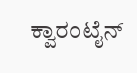ಕ್ವಾರಂಟೈನ್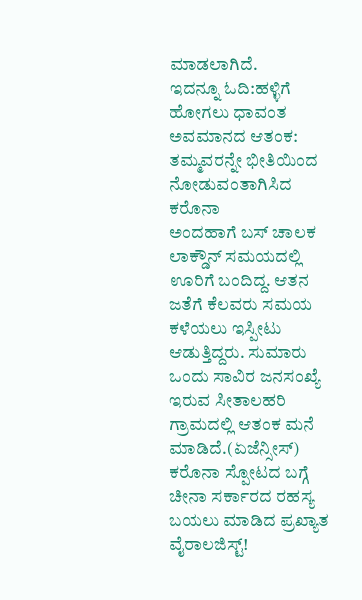ಮಾಡಲಾಗಿದೆ.
ಇದನ್ನೂ ಓದಿ:ಹಳ್ಳಿಗೆ ಹೋಗಲು ಧಾವಂತ ಅವಮಾನದ ಆತಂಕ: ತಮ್ಮವರನ್ನೇ ಭೀತಿಯಿಂದ ನೋಡುವಂತಾಗಿಸಿದ ಕರೊನಾ
ಅಂದಹಾಗೆ ಬಸ್ ಚಾಲಕ ಲಾಕ್ಡೌನ್ ಸಮಯದಲ್ಲಿ ಊರಿಗೆ ಬಂದಿದ್ದ. ಆತನ ಜತೆಗೆ ಕೆಲವರು ಸಮಯ ಕಳೆಯಲು ಇಸ್ಪೀಟು ಆಡುತ್ತಿದ್ದರು. ಸುಮಾರು ಒಂದು ಸಾವಿರ ಜನಸಂಖ್ಯೆ ಇರುವ ಸೀತಾಲಹರಿ ಗ್ರಾಮದಲ್ಲಿ ಆತಂಕ ಮನೆ ಮಾಡಿದೆ.(ಏಜೆನ್ಸೀಸ್)
ಕರೊನಾ ಸ್ಪೋಟದ ಬಗ್ಗೆ ಚೀನಾ ಸರ್ಕಾರದ ರಹಸ್ಯ ಬಯಲು ಮಾಡಿದ ಪ್ರಖ್ಯಾತ ವೈರಾಲಜಿಸ್ಟ್!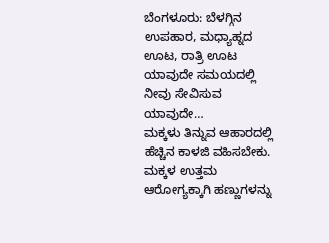ಬೆಂಗಳೂರು: ಬೆಳಗ್ಗಿನ ಉಪಹಾರ, ಮಧ್ಯಾಹ್ನದ ಊಟ, ರಾತ್ರಿ ಊಟ ಯಾವುದೇ ಸಮಯದಲ್ಲಿ ನೀವು ಸೇವಿಸುವ ಯಾವುದೇ…
ಮಕ್ಕಳು ತಿನ್ನುವ ಆಹಾರದಲ್ಲಿ ಹೆಚ್ಚಿನ ಕಾಳಜಿ ವಹಿಸಬೇಕು. ಮಕ್ಕಳ ಉತ್ತಮ ಆರೋಗ್ಯಕ್ಕಾಗಿ ಹಣ್ಣುಗಳನ್ನು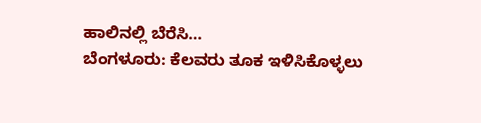ಹಾಲಿನಲ್ಲಿ ಬೆರೆಸಿ…
ಬೆಂಗಳೂರು: ಕೆಲವರು ತೂಕ ಇಳಿಸಿಕೊಳ್ಳಲು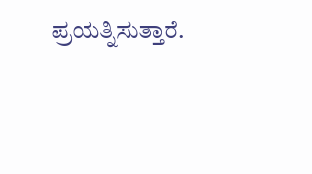ಪ್ರಯತ್ನಿಸುತ್ತಾರೆ.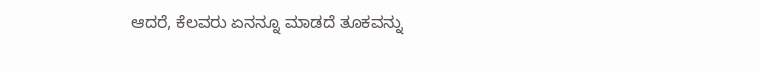ಆದರೆ, ಕೆಲವರು ಏನನ್ನೂ ಮಾಡದೆ ತೂಕವನ್ನು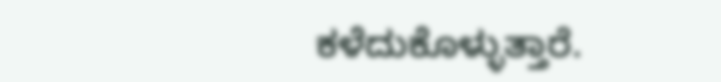ಕಳೆದುಕೊಳ್ಳುತ್ತಾರೆ.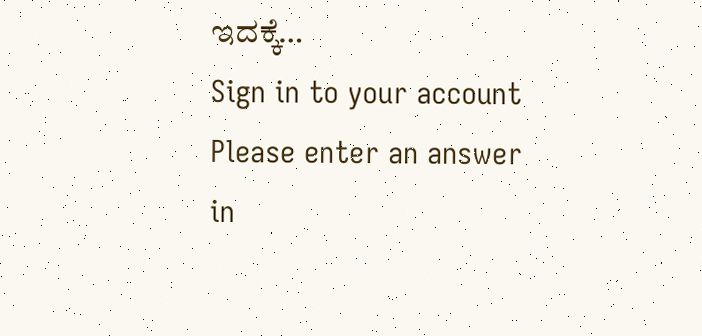ಇದಕ್ಕೆ…
Sign in to your account
Please enter an answer in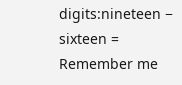digits:nineteen − sixteen =
Remember me